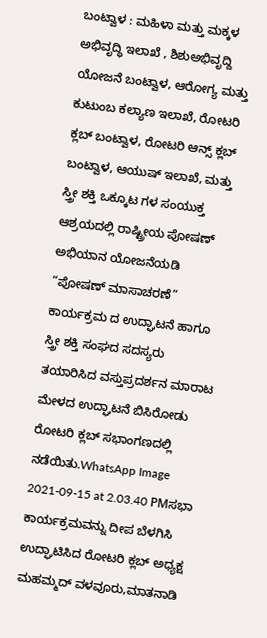ಬಂಟ್ವಾಳ : ಮಹಿಳಾ ಮತ್ತು ಮಕ್ಕಳ ಅಭಿವೃದ್ಧಿ ಇಲಾಖೆ , ಶಿಶುಅಭಿವೃದ್ದಿ ಯೋಜನೆ ಬಂಟ್ವಾಳ, ಆರೋಗ್ಯ ಮತ್ತು ಕುಟುಂಬ ಕಲ್ಯಾಣ ಇಲಾಖೆ, ರೋಟರಿ ಕ್ಲಬ್ ಬಂಟ್ವಾಳ, ರೋಟರಿ ಆನ್ಸ್ ಕ್ಲಬ್ ಬಂಟ್ವಾಳ, ಆಯುಷ್ ಇಲಾಖೆ, ಮತ್ತು ಸ್ತ್ರೀ ಶಕ್ತಿ ಒಕ್ಕೂಟ ಗಳ ಸಂಯುಕ್ತ ಆಶ್ರಯದಲ್ಲಿ ರಾಷ್ಟ್ರೀಯ ಪೋಷಣ್ ಅಭಿಯಾನ ಯೋಜನೆಯಡಿ “ಪೋಷಣ್ ಮಾಸಾಚರಣೆ” ಕಾರ್ಯಕ್ರಮ ದ ಉದ್ಘಾಟನೆ ಹಾಗೂ ಸ್ತ್ರೀ ಶಕ್ತಿ ಸಂಘದ ಸದಸ್ಯರು ತಯಾರಿಸಿದ ವಸ್ತುಪ್ರದರ್ಶನ ಮಾರಾಟ ಮೇಳದ ಉದ್ಘಾಟನೆ ಬಿಸಿರೋಡು ರೋಟರಿ ಕ್ಲಬ್ ಸಭಾಂಗಣದಲ್ಲಿ ನಡೆಯಿತು.WhatsApp Image 2021-09-15 at 2.03.40 PMಸಭಾ ಕಾರ್ಯಕ್ರಮವನ್ನು ದೀಪ ಬೆಳಗಿಸಿ ಉದ್ಘಾಟಿಸಿದ ರೋಟರಿ ಕ್ಲಬ್ ಅಧ್ಯಕ್ಷ ಮಹಮ್ಮದ್ ವಳವೂರು,ಮಾತನಾಡಿ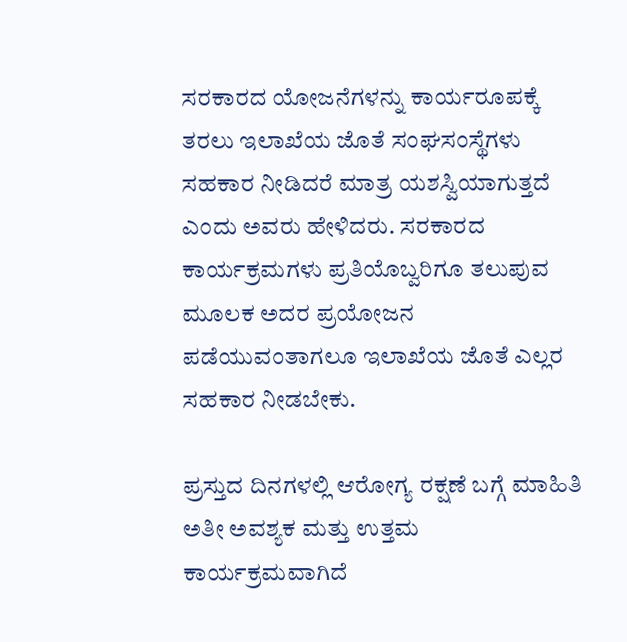ಸರಕಾರದ ಯೋಜನೆಗಳನ್ನು ಕಾರ್ಯರೂಪಕ್ಕೆ ತರಲು ಇಲಾಖೆಯ ಜೊತೆ ಸಂಘಸಂಸ್ಥೆಗಳು ಸಹಕಾರ ನೀಡಿದರೆ ಮಾತ್ರ ಯಶಸ್ವಿಯಾಗುತ್ತದೆ ಎಂದು ಅವರು ಹೇಳಿದರು. ಸರಕಾರದ ಕಾರ್ಯಕ್ರಮಗಳು ಪ್ರತಿಯೊಬ್ವರಿಗೂ ತಲುಪುವ ಮೂಲಕ ಅದರ ಪ್ರಯೋಜನ ಪಡೆಯುವಂತಾಗಲೂ ಇಲಾಖೆಯ ಜೊತೆ ಎಲ್ಲರ ಸಹಕಾರ ನೀಡಬೇಕು.

ಪ್ರಸ್ತುದ ದಿನಗಳಲ್ಲಿ ಆರೋಗ್ಯ ರಕ್ಷಣೆ ಬಗ್ಗೆ ಮಾಹಿತಿ ಅತೀ ಅವಶ್ಯಕ ಮತ್ತು ಉತ್ತಮ ಕಾರ್ಯಕ್ರಮವಾಗಿದೆ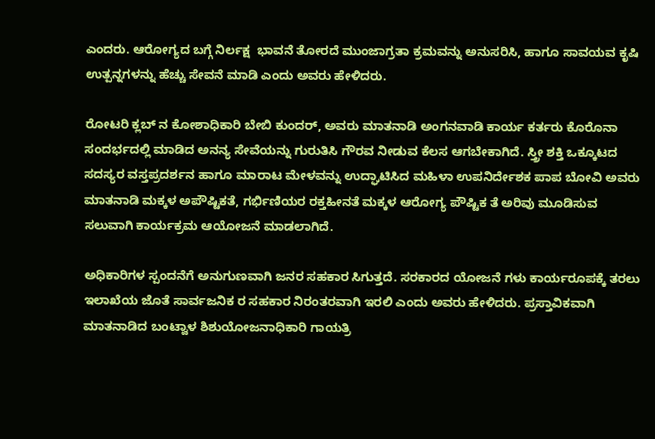ಎಂದರು. ಆರೋಗ್ಯದ ಬಗ್ಗೆ ನಿರ್ಲಕ್ಷ  ಭಾವನೆ ತೋರದೆ ಮುಂಜಾಗ್ರತಾ ಕ್ರಮವನ್ನು ಅನುಸರಿಸಿ, ಹಾಗೂ ಸಾವಯವ ಕೃಷಿ ಉತ್ಪನ್ನಗಳನ್ನು ಹೆಚ್ಚು ಸೇವನೆ ಮಾಡಿ ಎಂದು ಅವರು ಹೇಳಿದರು.

ರೋಟರಿ ಕ್ಲಬ್ ನ ಕೋಶಾಧಿಕಾರಿ ಬೇಬಿ ಕುಂದರ್, ಅವರು ಮಾತನಾಡಿ ಅಂಗನವಾಡಿ ಕಾರ್ಯ ಕರ್ತರು ಕೊರೊನಾ ಸಂದರ್ಭದಲ್ಲಿ ಮಾಡಿದ ಅನನ್ಯ ಸೇವೆಯನ್ನು ಗುರುತಿಸಿ ಗೌರವ ನೀಡುವ ಕೆಲಸ ಆಗಬೇಕಾಗಿದೆ. ಸ್ತ್ರೀ ಶಕ್ತಿ ಒಕ್ಕೂಟದ ಸದಸ್ಯರ ವಸ್ತಪ್ರದರ್ಶನ ಹಾಗೂ ಮಾರಾಟ ಮೇಳವನ್ನು ಉದ್ಘಾಟಿಸಿದ ಮಹಿಳಾ ಉಪನಿರ್ದೇಶಕ ಪಾಪ ಬೋವಿ ಅವರು ಮಾತನಾಡಿ ಮಕ್ಕಳ ಅಪೌಷ್ಟಿಕತೆ, ಗರ್ಭಿಣಿಯರ ರಕ್ತಹೀನತೆ ಮಕ್ಕಳ ಆರೋಗ್ಯ ಪೌಷ್ಟಿಕ ತೆ ಅರಿವು ಮೂಡಿಸುವ ಸಲುವಾಗಿ ಕಾರ್ಯಕ್ರಮ ಆಯೋಜನೆ ಮಾಡಲಾಗಿದೆ.

ಅಧಿಕಾರಿಗಳ ಸ್ಪಂದನೆಗೆ ಅನುಗುಣವಾಗಿ ಜನರ ಸಹಕಾರ ಸಿಗುತ್ತದೆ. ಸರಕಾರದ ಯೋಜನೆ ಗಳು ಕಾರ್ಯರೂಪಕ್ಕೆ ತರಲು ಇಲಾಖೆಯ ಜೊತೆ ಸಾರ್ವಜನಿಕ ರ ಸಹಕಾರ ನಿರಂತರವಾಗಿ ಇರಲಿ ಎಂದು ಅವರು ಹೇಳಿದರು. ಪ್ರಸ್ತಾವಿಕವಾಗಿ ಮಾತನಾಡಿದ ಬಂಟ್ವಾಳ ಶಿಶುಯೋಜನಾಧಿಕಾರಿ ಗಾಯತ್ರಿ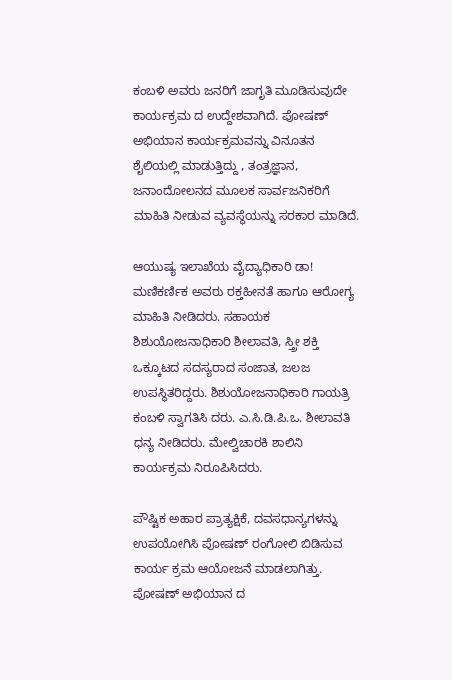ಕಂಬಳಿ ಅವರು ಜನರಿಗೆ ಜಾಗೃತಿ ಮೂಡಿಸುವುದೇ ಕಾರ್ಯಕ್ರಮ ದ ಉದ್ದೇಶವಾಗಿದೆ. ಪೋಷಣ್ ಅಭಿಯಾನ ಕಾರ್ಯಕ್ರಮವನ್ನು ವಿನೂತನ ಶೈಲಿಯಲ್ಲಿ ಮಾಡುತ್ತಿದ್ದು , ತಂತ್ರಜ್ಞಾನ, ಜನಾಂದೋಲನದ ಮೂಲಕ ಸಾರ್ವಜನಿಕರಿಗೆ ಮಾಹಿತಿ ನೀಡುವ ವ್ಯವಸ್ಥೆಯನ್ನು ಸರಕಾರ ಮಾಡಿದೆ.

ಆಯುಷ್ಯ ಇಲಾಖೆಯ ವೈದ್ಯಾಧಿಕಾರಿ ಡಾ! ಮಣಿಕರ್ಣಿಕ ಅವರು ರಕ್ತಹೀನತೆ ಹಾಗೂ ಆರೋಗ್ಯ ಮಾಹಿತಿ ನೀಡಿದರು. ಸಹಾಯಕ ಶಿಶುಯೋಜನಾಧಿಕಾರಿ ಶೀಲಾವತಿ, ಸ್ತ್ರೀ ಶಕ್ತಿ ಒಕ್ಕೂಟದ ಸದಸ್ಯರಾದ ಸಂಜಾತ, ಜಲಜ ಉಪಸ್ಥಿತರಿದ್ದರು. ಶಿಶುಯೋಜನಾಧಿಕಾರಿ ಗಾಯತ್ರಿ ಕಂಬಳಿ ಸ್ವಾಗತಿಸಿ ದರು. ಎ.ಸಿ.ಡಿ.ಪಿ.ಒ. ಶೀಲಾವತಿ ಧನ್ಯ ನೀಡಿದರು. ಮೇಲ್ವಿಚಾರಕಿ ಶಾಲಿನಿ ಕಾರ್ಯಕ್ರಮ ನಿರೂಪಿಸಿದರು.

ಪೌಷ್ಟಿಕ ಅಹಾರ ಪ್ರಾತ್ಯಕ್ಷಿಕೆ, ದವಸಧಾನ್ಯಗಳನ್ನು ಉಪಯೋಗಿಸಿ ಪೋಷಣ್ ರಂಗೋಲಿ ಬಿಡಿಸುವ ಕಾರ್ಯ ಕ್ರಮ ಆಯೋಜನೆ ಮಾಡಲಾಗಿತ್ತು. ಪೋಷಣ್ ಅಭಿಯಾನ ದ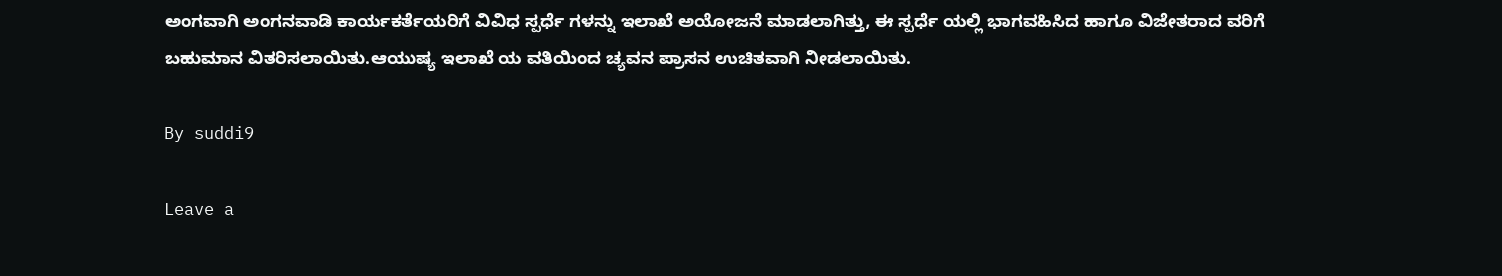ಅಂಗವಾಗಿ ಅಂಗನವಾಡಿ ಕಾರ್ಯಕರ್ತೆಯರಿಗೆ ವಿವಿಧ ಸ್ಪರ್ಧೆ ಗಳನ್ನು ಇಲಾಖೆ ಅಯೋಜನೆ ಮಾಡಲಾಗಿತ್ತು, ಈ ಸ್ಪರ್ಧೆ ಯಲ್ಲಿ ಭಾಗವಹಿಸಿದ ಹಾಗೂ ವಿಜೇತರಾದ ವರಿಗೆ ಬಹುಮಾನ ವಿತರಿಸಲಾಯಿತು.ಆಯುಷ್ಯ ಇಲಾಖೆ ಯ ವತಿಯಿಂದ ಚ್ಯವನ ಪ್ರಾಸನ ಉಚಿತವಾಗಿ ನೀಡಲಾಯಿತು.

By suddi9

Leave a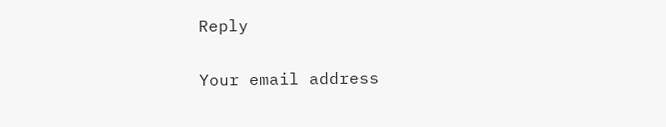Reply

Your email address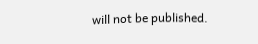will not be published.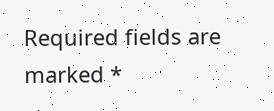Required fields are marked *